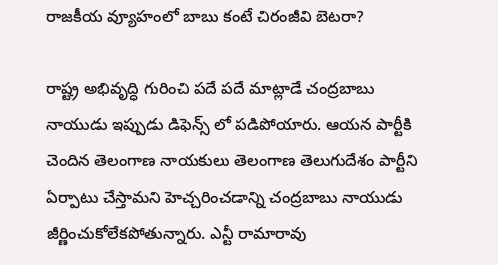రాజకీయ వ్యూహంలో బాబు కంటే చిరంజీవి బెటరా?

రాష్ట్ర అభివృద్ధి గురించి పదే పదే మాట్లాడే చంద్రబాబు నాయుడు ఇప్పుడు డిఫెన్స్ లో పడిపోయారు. ఆయన పార్టీకి చెందిన తెలంగాణ నాయకులు తెలంగాణ తెలుగుదేశం పార్టీని ఏర్పాటు చేస్తామని హెచ్చరించడాన్ని చంద్రబాబు నాయుడు జీర్ణించుకోలేకపోతున్నారు. ఎన్టీ రామారావు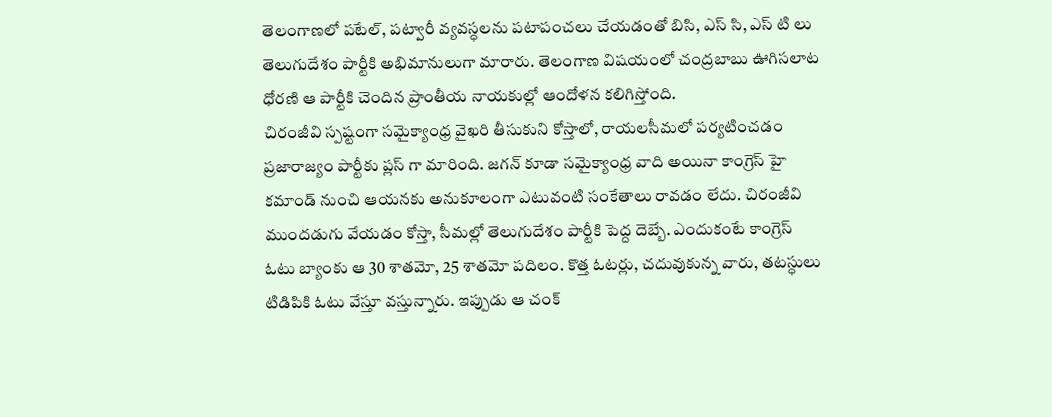తెలంగాణలో పటేల్, పట్వారీ వ్యవస్ధలను పటాపంచలు చేయడంతో బిసి, ఎస్ సి, ఎస్ టి లు తెలుగుదేశం పార్టీకి అభిమానులుగా మారారు. తెలంగాణ విషయంలో చంద్రబాబు ఊగిసలాట ధోరణి ఆ పార్టీకి చెందిన ప్రాంతీయ నాయకుల్లో ఆందోళన కలిగిస్తోంది.
చిరంజీవి స్పష్టంగా సమైక్యాంధ్ర వైఖరి తీసుకుని కోస్తాలో, రాయలసీమలో పర్యటించడం ప్రజారాజ్యం పార్టీకు ప్లస్ గా మారింది. జగన్ కూడా సమైక్యాంధ్ర వాది అయినా కాంగ్రెస్ హై కమాండ్ నుంచి ఆయనకు అనుకూలంగా ఎటువంటి సంకేతాలు రావడం లేదు. చిరంజీవి ముందడుగు వేయడం కోస్తా, సీమల్లో తెలుగుదేశం పార్టీకి పెద్ద దెబ్బే. ఎందుకంటే కాంగ్రెస్ ఓటు బ్యాంకు ఆ 30 శాతమో, 25 శాతమో పదిలం. కొత్త ఓటర్లు, చదువుకున్న వారు, తటస్ధులు టిడిపికి ఓటు వేస్తూ వస్తున్నారు. ఇప్పుడు ఆ చంక్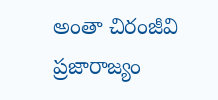అంతా చిరంజీవి ప్రజారాజ్యం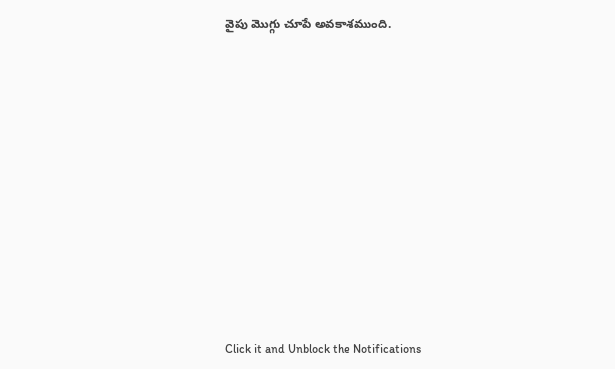వైపు మొగ్గు చూపే అవకాశముంది.












Click it and Unblock the Notifications